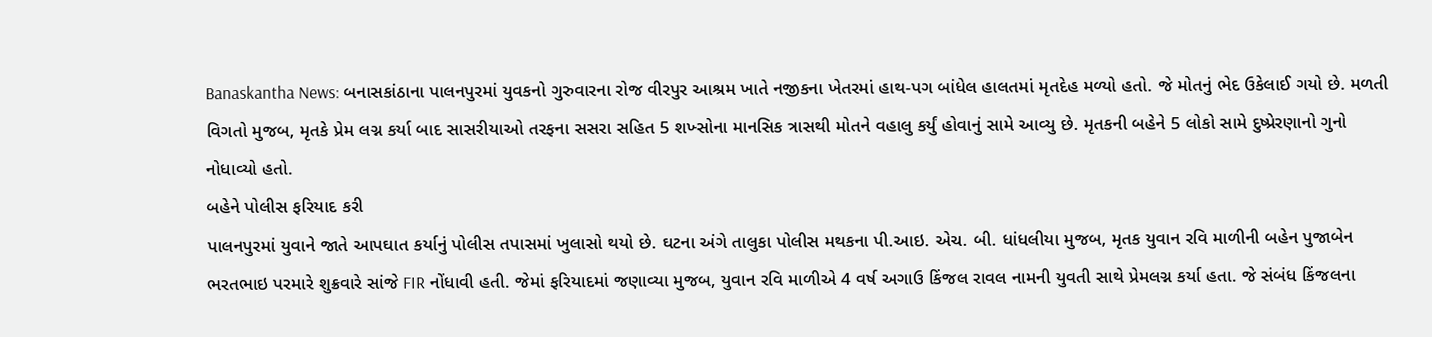Banaskantha News: બનાસકાંઠાના પાલનપુરમાં યુવકનો ગુરુવારના રોજ વીરપુર આશ્રમ ખાતે નજીકના ખેતરમાં હાથ-પગ બાંધેલ હાલતમાં મૃતદેહ મળ્યો હતો. જે મોતનું ભેદ ઉકેલાઈ ગયો છે. મળતી વિગતો મુજબ, મૃતકે પ્રેમ લગ્ન કર્યા બાદ સાસરીયાઓ તરફના સસરા સહિત 5 શખ્સોના માનસિક ત્રાસથી મોતને વહાલુ કર્યું હોવાનું સામે આવ્યુ છે. મૃતકની બહેને 5 લોકો સામે દુષ્પ્રેરણાનો ગુનો નોધાવ્યો હતો.
બહેને પોલીસ ફરિયાદ કરી
પાલનપુરમાં યુવાને જાતે આપઘાત કર્યાનું પોલીસ તપાસમાં ખુલાસો થયો છે. ઘટના અંગે તાલુકા પોલીસ મથકના પી.આઇ. એચ. બી. ધાંધલીયા મુજબ, મૃતક યુવાન રવિ માળીની બહેન પુજાબેન ભરતભાઇ પરમારે શુક્રવારે સાંજે FIR નોંધાવી હતી. જેમાં ફરિયાદમાં જણાવ્યા મુજબ, યુવાન રવિ માળીએ 4 વર્ષ અગાઉ કિંજલ રાવલ નામની યુવતી સાથે પ્રેમલગ્ન કર્યા હતા. જે સંબંધ કિંજલના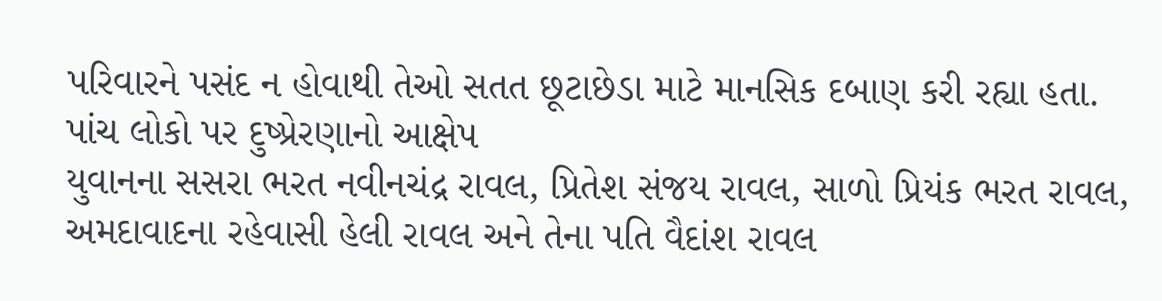પરિવારને પસંદ ન હોવાથી તેઓ સતત છૂટાછેડા માટે માનસિક દબાણ કરી રહ્યા હતા.
પાંચ લોકો પર દુષ્પ્રેરણાનો આક્ષેપ
યુવાનના સસરા ભરત નવીનચંદ્ર રાવલ, પ્રિતેશ સંજય રાવલ, સાળો પ્રિયંક ભરત રાવલ, અમદાવાદના રહેવાસી હેલી રાવલ અને તેના પતિ વૈદાંશ રાવલ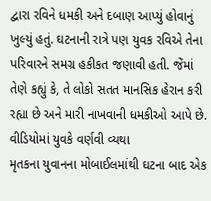દ્વારા રવિને ધમકી અને દબાણ આપ્યું હોવાનું ખુલ્યું હતું. ઘટનાની રાત્રે પણ યુવક રવિએ તેના પરિવારને સમગ્ર હકીકત જણાવી હતી. જેંમાં તેણે કહ્યું કે, તે લોકો સતત માનસિક હેરાન કરી રહ્યા છે અને મારી નાખવાની ધમકીઓ આપે છે.
વીડિયોમાં યુવકે વર્ણવી વ્યથા
મૃતકના યુવાનના મોબાઈલમાંથી ઘટના બાદ એક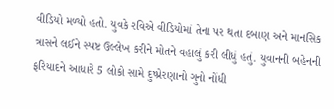વીડિયો મળ્યો હતો. યુવકે રવિએ વીડિયોમાં તેના પર થતા દબાણ અને માનસિક ત્રાસને લઈને સ્પષ્ટ ઉલ્લેખ કરીને મોતને વહાલું કરી લીધું હતું. યુવાનની બહેનની ફરિયાદને આધારે 5 લોકો સામે દુષ્પ્રેરણાનો ગુનો નોંધી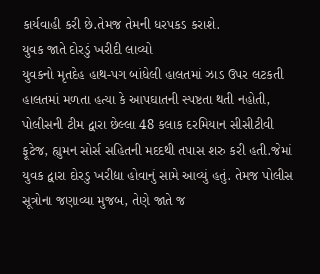કાર્યવાહી કરી છે.તેમજ તેમની ધરપકડ કરાશે.
યુવક જાતે દોરડું ખરીદી લાવ્યો
યુવકનો મૃતદેહ હાથ-પગ બાંધેલી હાલતમાં ઝાડ ઉપર લટકતી હાલતમાં મળતા હત્યા કે આપઘાતની સ્પષ્ટતા થતી નહોતી, પોલીસની ટીમ દ્વારા છેલ્લા 48 કલાક દરમિયાન સીસીટીવી ફૂટેજ, હ્યુમન સોર્સ સહિતની મદદથી તપાસ શરુ કરી હતી.જેમાં યુવક દ્વારા દોરડુ ખરીદ્યા હોવાનું સામે આવ્યું હતું. તેમજ પોલીસ સૂત્રોના જણાવ્યા મુજબ, તેણે જાતે જ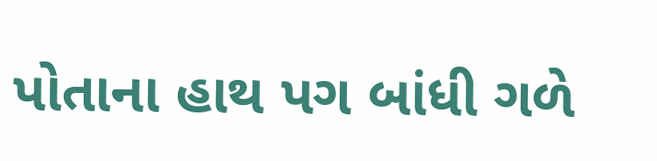પોતાના હાથ પગ બાંધી ગળે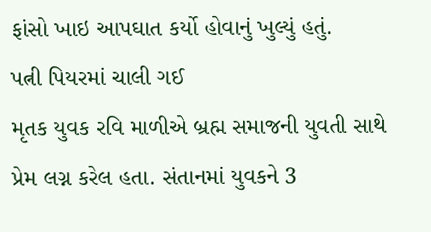ફાંસો ખાઇ આપઘાત કર્યો હોવાનું ખુલ્યું હતું.
પત્ની પિયરમાં ચાલી ગઈ
મૃતક યુવક રવિ માળીએ બ્રહ્મ સમાજની યુવતી સાથે પ્રેમ લગ્ન કરેલ હતા. સંતાનમાં યુવકને 3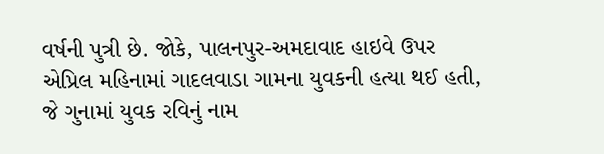વર્ષની પુત્રી છે. જોકે, પાલનપુર-અમદાવાદ હાઇવે ઉપર એપ્રિલ મહિનામાં ગાદલવાડા ગામના યુવકની હત્યા થઈ હતી, જે ગુનામાં યુવક રવિનું નામ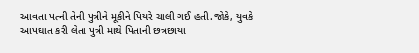આવતા પત્ની તેની પુત્રીને મૂકીને પિયરે ચાલી ગઈ હતી.જોકે, યુવકે આપઘાત કરી લેતા પુત્રી માથે પિતાની છત્રછાયા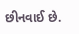છીનવાઈ છે.